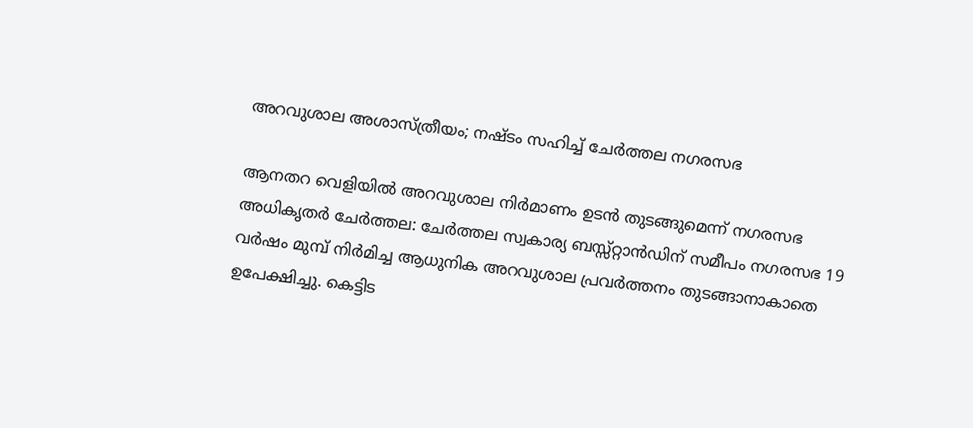അറവുശാല അശാസ്ത്രീയം; നഷ്ടം സഹിച്ച് ചേർത്തല നഗരസഭ

ആനതറ വെളിയിൽ അറവുശാല നിർമാണം ഉടൻ തുടങ്ങുമെന്ന് നഗരസഭ അധികൃതർ ചേർത്തല: ചേർത്തല സ്വകാര്യ ബസ്സ്റ്റാൻഡിന് സമീപം നഗരസഭ 19 വർഷം മുമ്പ് നിർമിച്ച ആധുനിക അറവുശാല പ്രവർത്തനം തുടങ്ങാനാകാതെ ഉപേക്ഷിച്ചു. കെട്ടിട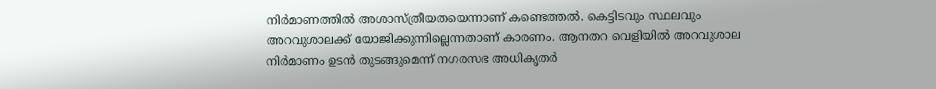നിർമാണത്തിൽ അശാസ്ത്രീയതയെന്നാണ് കണ്ടെത്തൽ. കെട്ടിടവും സ്ഥലവും അറവുശാലക്ക് യോജിക്കുന്നില്ലെന്നതാണ് കാരണം. ആനതറ വെളിയിൽ അറവുശാല നിർമാണം ഉടൻ തുടങ്ങുമെന്ന് നഗരസഭ അധികൃതർ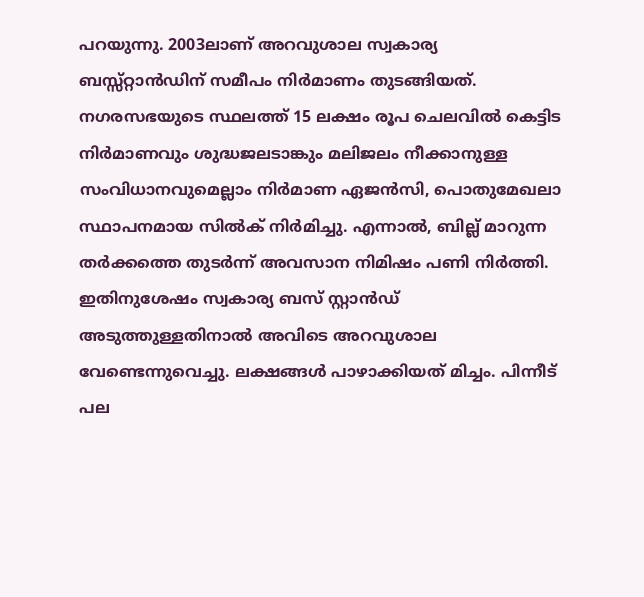പറയുന്നു. 2003ലാണ് അറവുശാല സ്വകാര്യ ബസ്സ്റ്റാൻഡിന് സമീപം നിർമാണം തുടങ്ങിയത്. നഗരസഭയുടെ സ്ഥലത്ത് 15 ലക്ഷം രൂപ ചെലവിൽ കെട്ടിട നിർമാണവും ശുദ്ധജലടാങ്കും മലിജലം നീക്കാനുള്ള സംവിധാനവുമെല്ലാം നിർമാണ ഏജൻസി, പൊതുമേഖലാ സ്ഥാപനമായ സിൽക് നിർമിച്ചു. എന്നാൽ, ബില്ല് മാറുന്ന തർക്കത്തെ തുടർന്ന് അവസാന നിമിഷം പണി നിർത്തി. ഇതിനുശേഷം സ്വകാര്യ ബസ് സ്റ്റാൻഡ് അടുത്തുള്ളതിനാൽ അവിടെ അറവുശാല വേണ്ടെന്നുവെച്ചു. ലക്ഷങ്ങൾ പാഴാക്കിയത് മിച്ചം. പിന്നീട് പല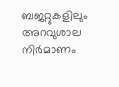ബജറ്റുകളിലും അറവുശാല നിർമാണം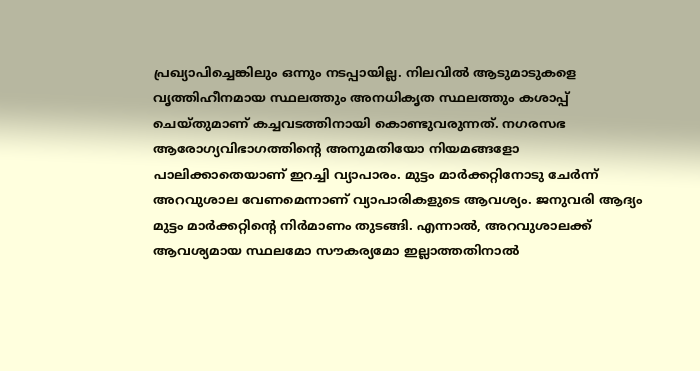പ്രഖ്യാപിച്ചെങ്കിലും ഒന്നും നടപ്പായില്ല. നിലവിൽ ആടുമാടുകളെ വൃത്തിഹീനമായ സ്ഥലത്തും അനധികൃത സ്ഥലത്തും കശാപ്പ് ചെയ്തുമാണ് കച്ചവടത്തിനായി കൊണ്ടുവരുന്നത്. നഗരസഭ ആരോഗ്യവിഭാഗത്തിന്റെ അനുമതിയോ നിയമങ്ങളോ പാലിക്കാതെയാണ് ഇറച്ചി വ്യാപാരം. മുട്ടം മാർക്കറ്റിനോടു ചേർന്ന് അറവുശാല വേണമെന്നാണ് വ്യാപാരികളുടെ ആവശ്യം. ജനുവരി ആദ്യം മുട്ടം മാർക്കറ്റിന്റെ നിർമാണം തുടങ്ങി. എന്നാൽ, അറവുശാലക്ക് ആവശ്യമായ സ്ഥലമോ സൗകര്യമോ ഇല്ലാത്തതിനാൽ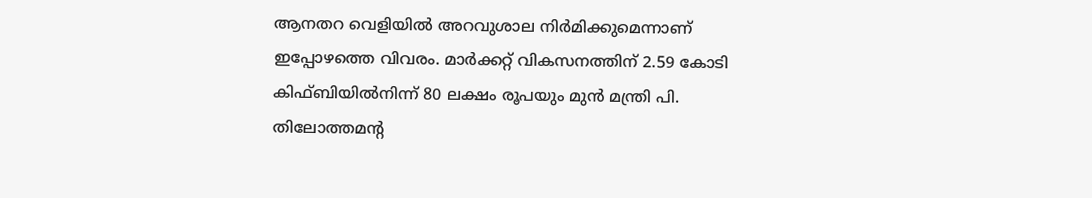ആനതറ വെളിയിൽ അറവുശാല നിർമിക്കുമെന്നാണ് ഇപ്പോഴത്തെ വിവരം. മാർക്കറ്റ് വികസനത്തിന് 2.59 കോടി കിഫ്ബിയിൽനിന്ന് 80 ലക്ഷം രൂപയും മുൻ മന്ത്രി പി. തിലോത്തമന്റ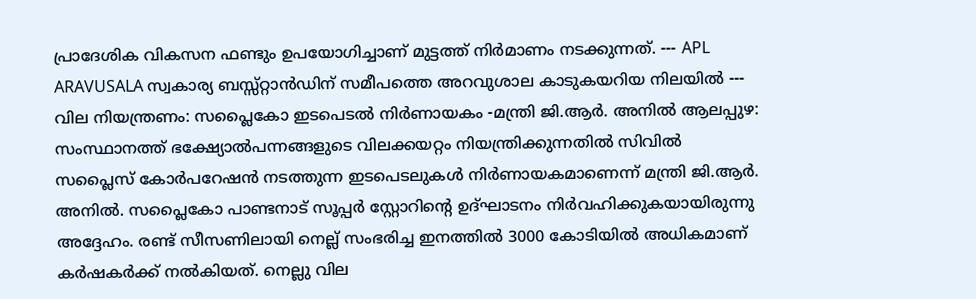പ്രാദേശിക വികസന ഫണ്ടും ഉപയോഗിച്ചാണ് മുട്ടത്ത് നിർമാണം നടക്കുന്നത്. --- APL ARAVUSALA സ്വകാര്യ ബസ്സ്റ്റാൻഡിന് സമീപത്തെ അറവുശാല കാടുകയറിയ നിലയിൽ --- വില നിയന്ത്രണം: സപ്ലൈകോ ഇടപെടല്‍ നിര്‍ണായകം -മന്ത്രി ജി.ആര്‍. അനില്‍ ആലപ്പുഴ: സംസ്ഥാനത്ത് ഭക്ഷ്യോൽപന്നങ്ങളുടെ വിലക്കയറ്റം നിയന്ത്രിക്കുന്നതില്‍ സിവില്‍ സപ്ലൈസ് കോര്‍പറേഷന്‍ നടത്തുന്ന ഇടപെടലുകള്‍ നിര്‍ണായകമാണെന്ന് മന്ത്രി ജി.ആര്‍. അനില്‍. സപ്ലൈകോ പാണ്ടനാട് സൂപ്പര്‍ സ്റ്റോറിന്‍റെ ഉദ്ഘാടനം നിര്‍വഹിക്കുകയായിരുന്നു അദ്ദേഹം. രണ്ട് സീസണിലായി നെല്ല് സംഭരിച്ച ഇനത്തില്‍ 3000 കോടിയില്‍ അധികമാണ് കര്‍ഷകര്‍ക്ക് നല്‍കിയത്. നെല്ലു വില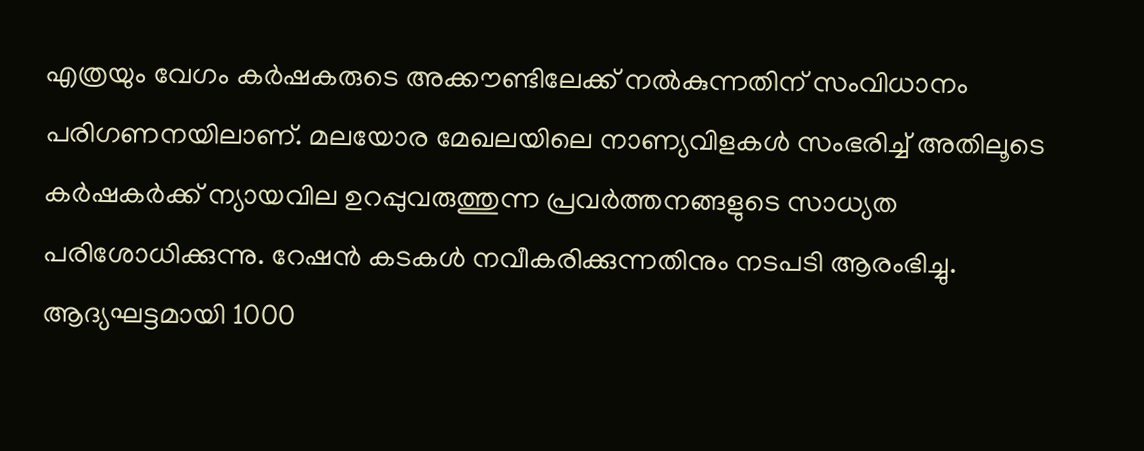എത്രയും വേഗം കര്‍ഷകരുടെ അക്കൗണ്ടിലേക്ക് നല്‍കുന്നതിന് സംവിധാനം പരിഗണനയിലാണ്. മലയോര മേഖലയിലെ നാണ്യവിളകള്‍ സംഭരിച്ച് അതിലൂടെ കര്‍ഷകര്‍ക്ക് ന്യായവില ഉറപ്പുവരുത്തുന്ന പ്രവര്‍ത്തനങ്ങളുടെ സാധ്യത പരിശോധിക്കുന്നു. റേഷന്‍ കടകള്‍ നവീകരിക്കുന്നതിനും നടപടി ആരംഭിച്ചു. ആദ്യഘട്ടമായി 1000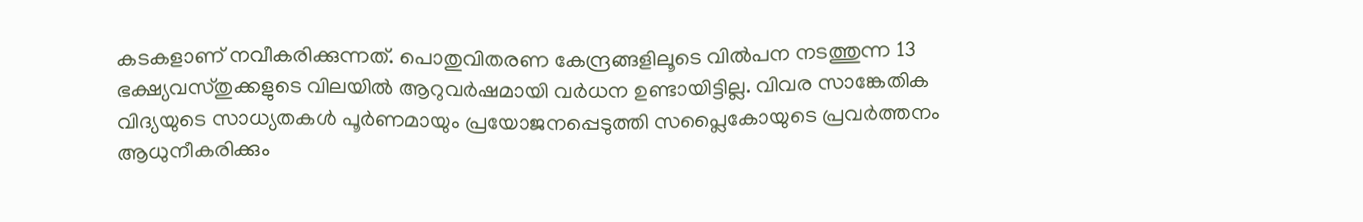കടകളാണ് നവീകരിക്കുന്നത്. പൊതുവിതരണ കേന്ദ്രങ്ങളിലൂടെ വില്‍പന നടത്തുന്ന 13 ഭക്ഷ്യവസ്തുക്കളുടെ വിലയില്‍ ആറുവര്‍ഷമായി വര്‍ധന ഉണ്ടായിട്ടില്ല. വിവര സാങ്കേതിക വിദ്യയുടെ സാധ്യതകള്‍ പൂര്‍ണമായും പ്രയോജനപ്പെടുത്തി സപ്ലൈകോയുടെ പ്രവര്‍ത്തനം ആധുനീകരിക്കും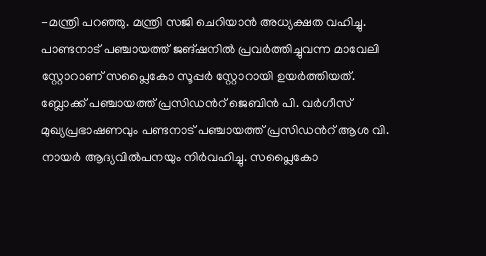-മന്ത്രി പറഞ്ഞു. മന്ത്രി സജി ചെറിയാൻ അധ്യക്ഷത വഹിച്ചു. പാണ്ടനാട് പഞ്ചായത്ത്‌ ജങ്ഷനിൽ പ്രവർത്തിച്ചുവന്ന മാവേലി സ്റ്റോറാണ് സപ്ലൈകോ സൂപ്പർ സ്റ്റോറായി ഉയർത്തിയത്. ബ്ലോക്ക്‌ പഞ്ചായത്ത്‌ പ്രസിഡൻറ് ജെബിൻ പി. വർഗീസ് മുഖ്യപ്രഭാഷണവും പണ്ടനാട് പഞ്ചായത്ത്‌ പ്രസിഡന്‍റ് ആശ വി. നായർ ആദ്യവിൽപനയും നിർവഹിച്ചു. സപ്ലൈകോ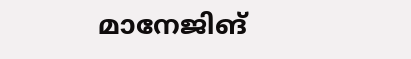മാനേജിങ്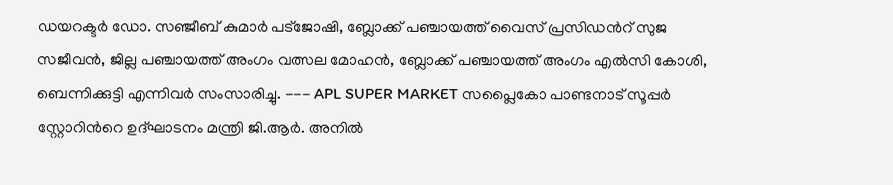ഡയറക്ടര്‍ ഡോ. സഞ്ജീബ് കുമാർ പട്‌ജോഷി, ബ്ലോക്ക്‌ പഞ്ചായത്ത്‌ വൈസ് പ്രസിഡന്‍റ് സുജ സജീവൻ, ജില്ല പഞ്ചായത്ത്‌ അംഗം വത്സല മോഹൻ, ബ്ലോക്ക്‌ പഞ്ചായത്ത് അംഗം എൽസി കോശി, ബെന്നിക്കുട്ടി എന്നിവർ സംസാരിച്ചു. --- APL SUPER MARKET സപ്ലൈകോ പാണ്ടനാട് സൂപ്പര്‍ സ്റ്റോറിന്‍റെ ഉദ്ഘാടനം മന്ത്രി ജി.ആര്‍. അനില്‍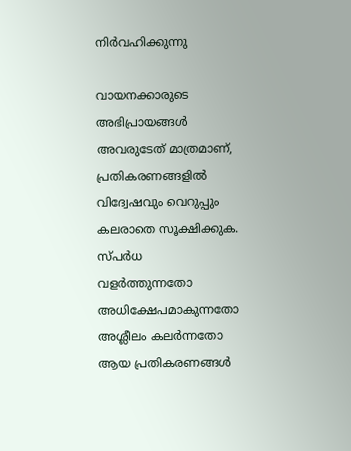നിര്‍വഹിക്കുന്നു

വായനക്കാരുടെ അഭിപ്രായങ്ങള്‍ അവരുടേത് മാത്രമാണ്, പ്രതികരണങ്ങളിൽ വിദ്വേഷവും വെറുപ്പും കലരാതെ സൂക്ഷിക്കുക. സ്പർധ വളർത്തുന്നതോ അധിക്ഷേപമാകുന്നതോ അശ്ലീലം കലർന്നതോ ആയ പ്രതികരണങ്ങൾ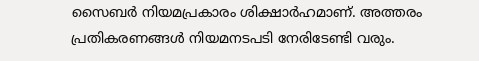സൈബർ നിയമപ്രകാരം ശിക്ഷാർഹമാണ്. അത്തരം പ്രതികരണങ്ങൾ നിയമനടപടി നേരിടേണ്ടി വരും.